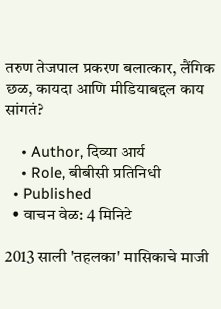तरुण तेजपाल प्रकरण बलात्कार, लैंगिक छळ, कायदा आणि मीडियाबद्दल काय सांगतं?

    • Author, दिव्या आर्य
    • Role, बीबीसी प्रतिनिधी
  • Published
  • वाचन वेळ: 4 मिनिटे

2013 साली 'तहलका' मासिकाचे माजी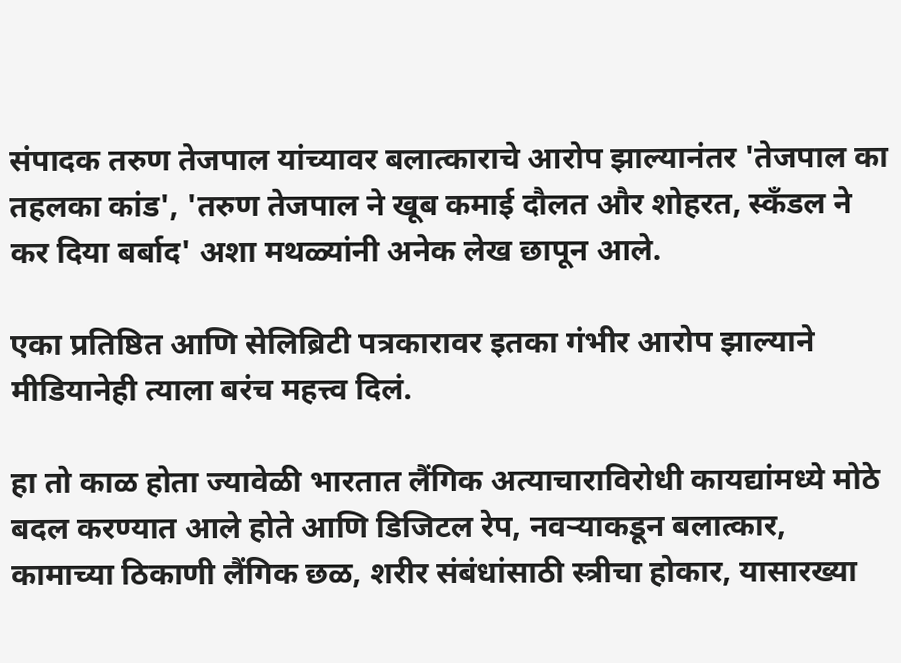संपादक तरुण तेजपाल यांच्यावर बलात्काराचे आरोप झाल्यानंतर 'तेजपाल का तहलका कांड', 'तरुण तेजपाल ने खूब कमाई दौलत और शोहरत, स्कँडल ने कर दिया बर्बाद' अशा मथळ्यांनी अनेक लेख छापून आले.

एका प्रतिष्ठित आणि सेलिब्रिटी पत्रकारावर इतका गंभीर आरोप झाल्याने मीडियानेही त्याला बरंच महत्त्व दिलं.

हा तो काळ होता ज्यावेळी भारतात लैंगिक अत्याचाराविरोधी कायद्यांमध्ये मोठे बदल करण्यात आले होते आणि डिजिटल रेप, नवऱ्याकडून बलात्कार, कामाच्या ठिकाणी लैंगिक छळ, शरीर संबंधांसाठी स्त्रीचा होकार, यासारख्या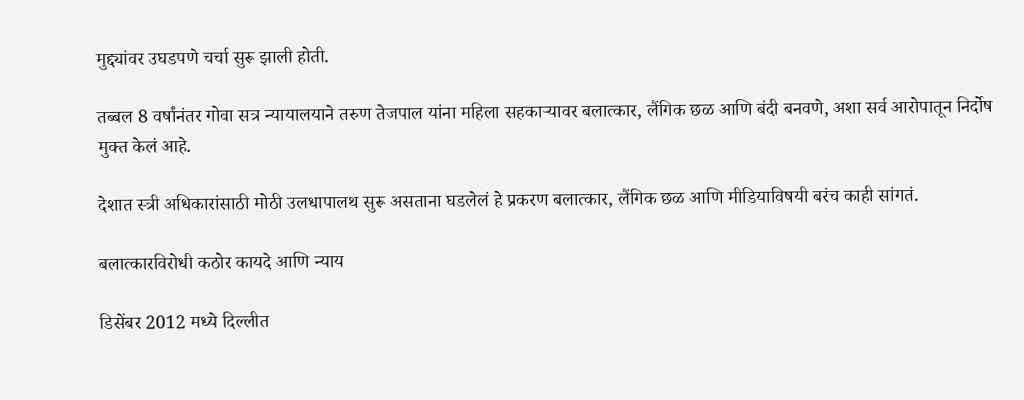मुद्द्यांवर उघडपणे चर्चा सुरू झाली होती.

तब्बल 8 वर्षांनंतर गोवा सत्र न्यायालयाने तरुण तेजपाल यांना महिला सहकाऱ्यावर बलात्कार, लैंगिक छळ आणि बंदी बनवणे, अशा सर्व आरोपातून निर्दोष मुक्त केलं आहे.

देशात स्त्री अधिकारांसाठी मोठी उलधापालथ सुरू असताना घडलेलं हे प्रकरण बलात्कार, लैंगिक छळ आणि मीडियाविषयी बरंच काही सांगतं.

बलात्कारविरोधी कठोर कायदे आणि न्याय

डिसेंबर 2012 मध्ये दिल्लीत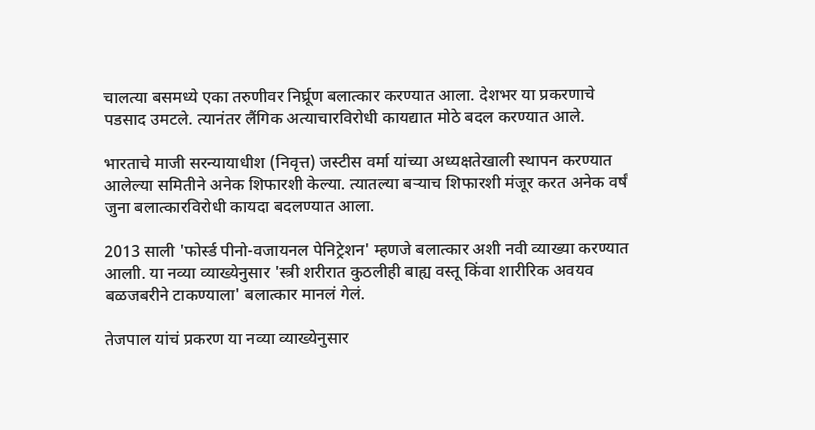चालत्या बसमध्ये एका तरुणीवर निर्घ्रूण बलात्कार करण्यात आला. देशभर या प्रकरणाचे पडसाद उमटले. त्यानंतर लैंगिक अत्याचारविरोधी कायद्यात मोठे बदल करण्यात आले.

भारताचे माजी सरन्यायाधीश (निवृत्त) जस्टीस वर्मा यांच्या अध्यक्षतेखाली स्थापन करण्यात आलेल्या समितीने अनेक शिफारशी केल्या. त्यातल्या बऱ्याच शिफारशी मंजूर करत अनेक वर्षं जुना बलात्कारविरोधी कायदा बदलण्यात आला.

2013 साली 'फोर्स्ड पीनो-वजायनल पेनिट्रेशन' म्हणजे बलात्कार अशी नवी व्याख्या करण्यात आलाी. या नव्या व्याख्येनुसार 'स्त्री शरीरात कुठलीही बाह्य वस्तू किंवा शारीरिक अवयव बळजबरीने टाकण्याला' बलात्कार मानलं गेलं.

तेजपाल यांचं प्रकरण या नव्या व्याख्येनुसार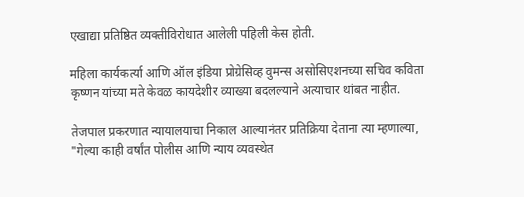एखाद्या प्रतिष्ठित व्यक्तीविरोधात आलेली पहिली केस होती.

महिला कार्यकर्त्या आणि ऑल इंडिया प्रोग्रेसिव्ह वुमन्स असोसिएशनच्या सचिव कविता कृष्णन यांच्या मते केवळ कायदेशीर व्याख्या बदलल्याने अत्याचार थांबत नाहीत.

तेजपाल प्रकरणात न्यायालयाचा निकाल आल्यानंतर प्रतिक्रिया देताना त्या म्हणाल्या, "गेल्या काही वर्षांत पोलीस आणि न्याय व्यवस्थेत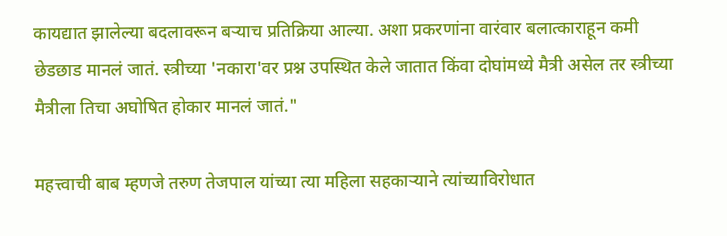कायद्यात झालेल्या बदलावरून बऱ्याच प्रतिक्रिया आल्या. अशा प्रकरणांना वारंवार बलात्काराहून कमी छेडछाड मानलं जातं. स्त्रीच्या 'नकारा'वर प्रश्न उपस्थित केले जातात किंवा दोघांमध्ये मैत्री असेल तर स्त्रीच्या मैत्रीला तिचा अघोषित होकार मानलं जातं."

महत्त्वाची बाब म्हणजे तरुण तेजपाल यांच्या त्या महिला सहकाऱ्याने त्यांच्याविरोधात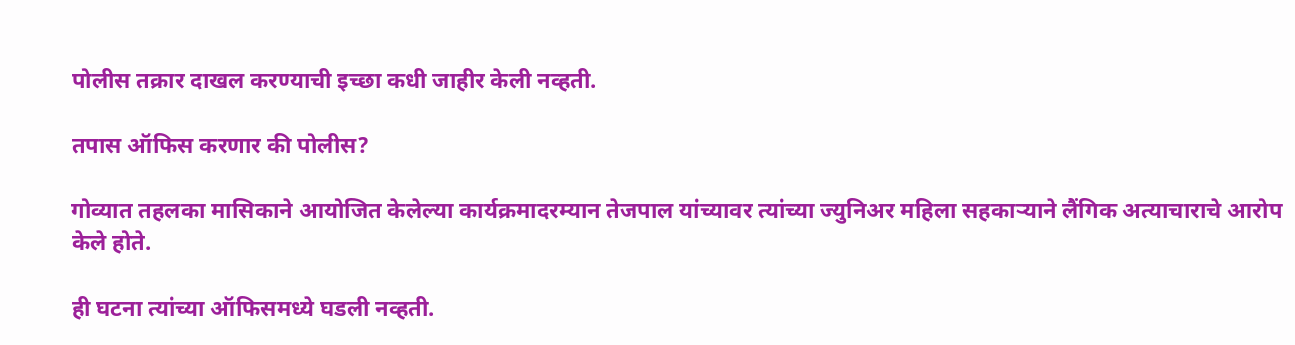पोलीस तक्रार दाखल करण्याची इच्छा कधी जाहीर केली नव्हती.

तपास ऑफिस करणार की पोलीस?

गोव्यात तहलका मासिकाने आयोजित केलेल्या कार्यक्रमादरम्यान तेजपाल यांच्यावर त्यांच्या ज्युनिअर महिला सहकाऱ्याने लैंगिक अत्याचाराचे आरोप केले होते.

ही घटना त्यांच्या ऑफिसमध्ये घडली नव्हती.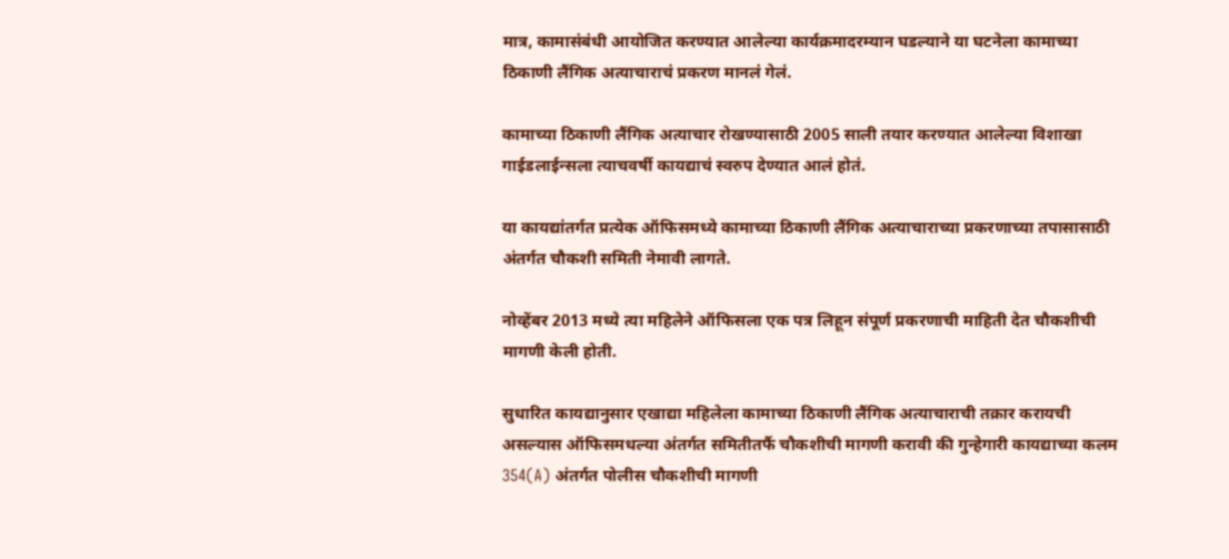मात्र, कामासंबंधी आयोजित करण्यात आलेल्या कार्यक्रमादरम्यान घडल्याने या घटनेला कामाच्या ठिकाणी लैंगिक अत्याचाराचं प्रकरण मानलं गेलं.

कामाच्या ठिकाणी लैंगिक अत्याचार रोखण्यासाठी 2005 साली तयार करण्यात आलेल्या विशाखा गाईडलाईन्सला त्याचवर्षी कायद्याचं स्वरुप देण्यात आलं होतं.

या कायद्यांतर्गत प्रत्येक ऑफिसमध्ये कामाच्या ठिकाणी लैंगिक अत्याचाराच्या प्रकरणाच्या तपासासाठी अंतर्गत चौकशी समिती नेमावी लागते.

नोव्हेंबर 2013 मध्ये त्या महिलेने ऑफिसला एक पत्र लिहून संपूर्ण प्रकरणाची माहिती देत चौकशीची मागणी केली होती.

सुधारित कायद्यानुसार एखाद्या महिलेला कामाच्या ठिकाणी लैंगिक अत्याचाराची तक्रार करायची असल्यास ऑफिसमधल्या अंतर्गत समितीतर्फै चौकशीची मागणी करावी की गुन्हेगारी कायद्याच्या कलम 354(A) अंतर्गत पोलीस चौकशीची मागणी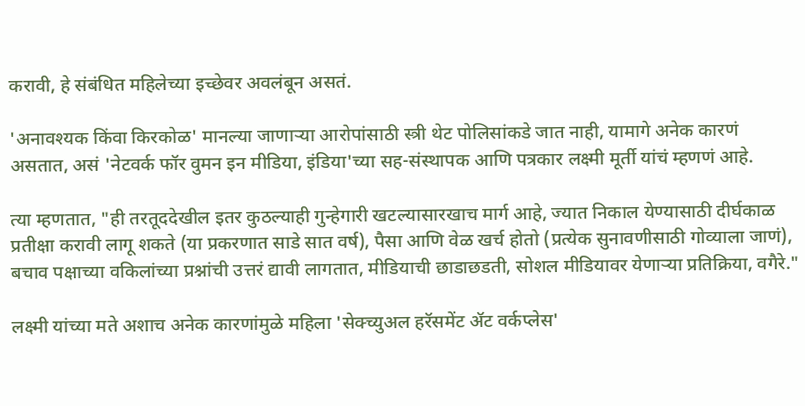करावी, हे संबंधित महिलेच्या इच्छेवर अवलंबून असतं.

'अनावश्यक किंवा किरकोळ' मानल्या जाणाऱ्या आरोपांसाठी स्त्री थेट पोलिसांकडे जात नाही, यामागे अनेक कारणं असतात, असं 'नेटवर्क फॉर वुमन इन मीडिया, इंडिया'च्या सह-संस्थापक आणि पत्रकार लक्ष्मी मूर्ती यांचं म्हणणं आहे.

त्या म्हणतात, "ही तरतूददेखील इतर कुठल्याही गुन्हेगारी खटल्यासारखाच मार्ग आहे, ज्यात निकाल येण्यासाठी दीर्घकाळ प्रतीक्षा करावी लागू शकते (या प्रकरणात साडे सात वर्ष), पैसा आणि वेळ खर्च होतो (प्रत्येक सुनावणीसाठी गोव्याला जाणं), बचाव पक्षाच्या वकिलांच्या प्रश्नांची उत्तरं द्यावी लागतात, मीडियाची छाडाछडती, सोशल मीडियावर येणाऱ्या प्रतिक्रिया, वगैरे."

लक्ष्मी यांच्या मते अशाच अनेक कारणांमुळे महिला 'सेक्च्युअल हरॅसमेंट ॲट वर्कप्लेस'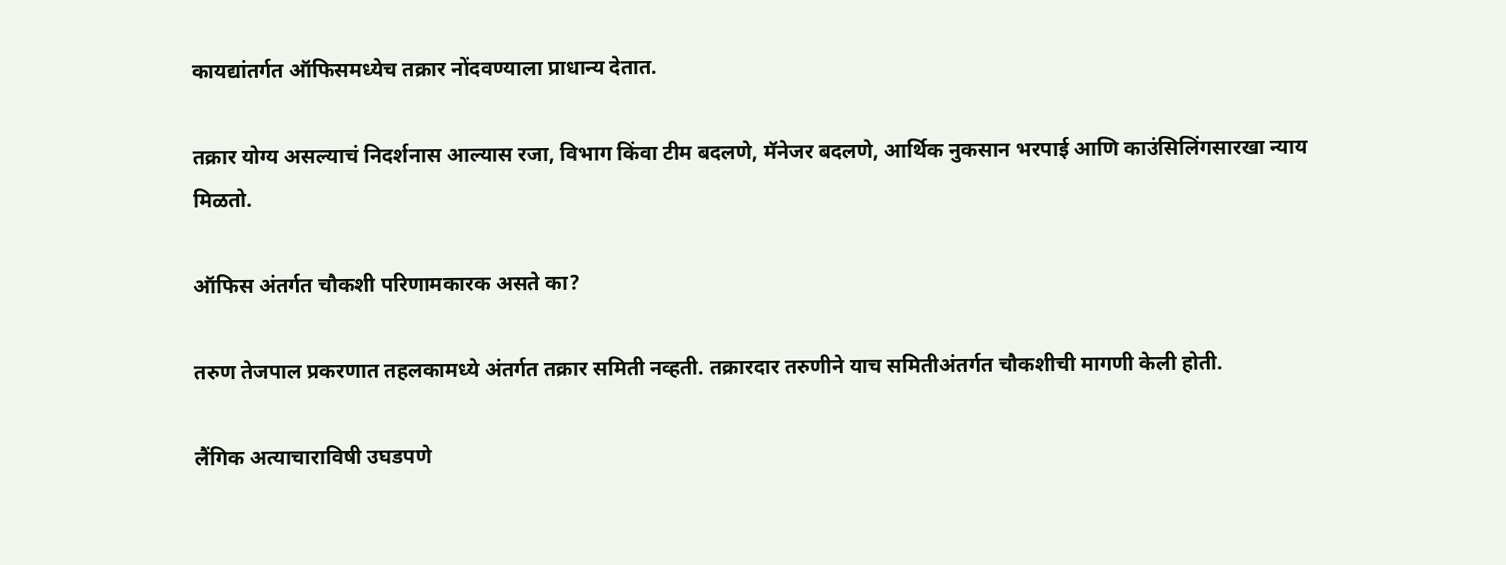कायद्यांतर्गत ऑफिसमध्येच तक्रार नोंदवण्याला प्राधान्य देतात.

तक्रार योग्य असल्याचं निदर्शनास आल्यास रजा, विभाग किंवा टीम बदलणे, मॅनेजर बदलणे, आर्थिक नुकसान भरपाई आणि काउंसिलिंगसारखा न्याय मिळतो.

ऑफिस अंतर्गत चौकशी परिणामकारक असते का?

तरुण तेजपाल प्रकरणात तहलकामध्ये अंतर्गत तक्रार समिती नव्हती. तक्रारदार तरुणीने याच समितीअंतर्गत चौकशीची मागणी केली होती.

लैंगिक अत्याचाराविषी उघडपणे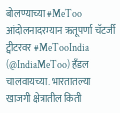बोलण्याच्या #MeToo आंदोलनादरम्यान ऋतूपर्णा चॅटर्जी ट्वीटरवर #MeTooIndia (@IndiaMeToo) हँडल चालवायच्या. भारतातल्या खाजगी क्षेत्रातील किती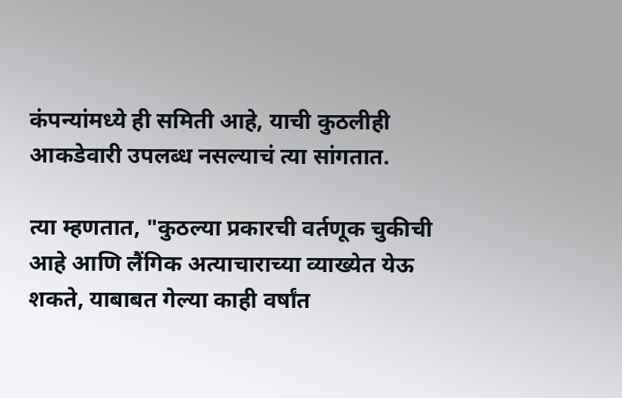कंपन्यांमध्ये ही समिती आहे, याची कुठलीही आकडेवारी उपलब्ध नसल्याचं त्या सांगतात.

त्या म्हणतात, "कुठल्या प्रकारची वर्तणूक चुकीची आहे आणि लैंगिक अत्याचाराच्या व्याख्येत येऊ शकते, याबाबत गेल्या काही वर्षांत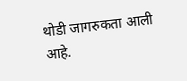थोडी जागरुकता आली आहे.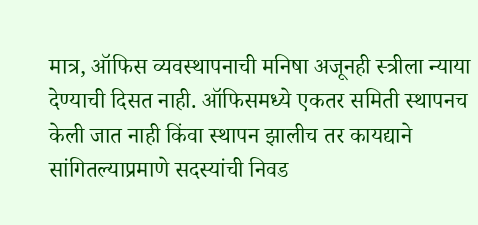मात्र, ऑफिस व्यवस्थापनाची मनिषा अजूनही स्त्रीला न्याया देण्याची दिसत नाही. ऑफिसमध्ये एकतर समिती स्थापनच केली जात नाही किंवा स्थापन झालीच तर कायद्याने सांगितल्याप्रमाणे सदस्यांची निवड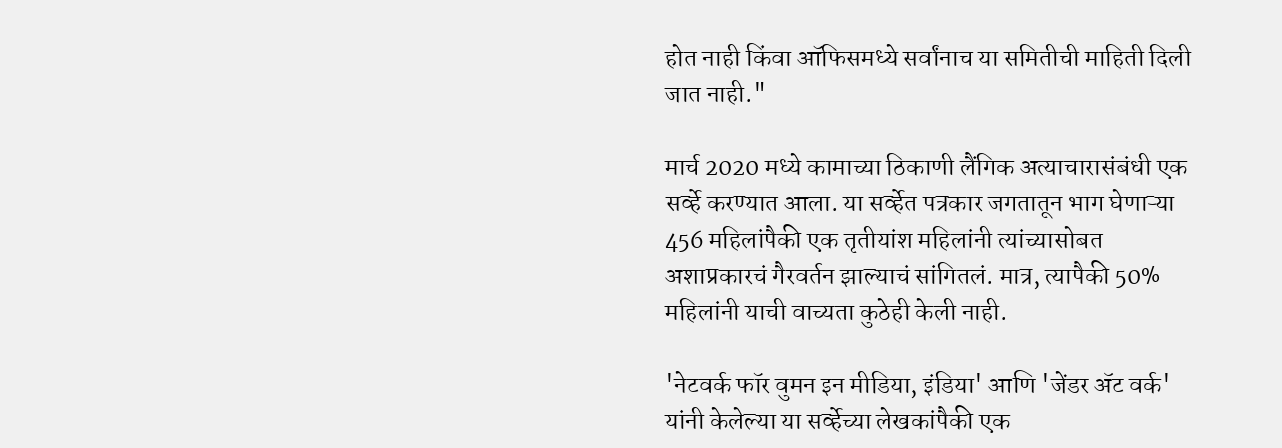होत नाही किंवा ऑफिसमध्ये सर्वांनाच या समितीची माहिती दिली जात नाही."

मार्च 2020 मध्ये कामाच्या ठिकाणी लैंगिक अत्याचारासंबंधी एक सर्व्हे करण्यात आला. या सर्व्हेत पत्रकार जगतातून भाग घेणाऱ्या 456 महिलांपैकी एक तृतीयांश महिलांनी त्यांच्यासोबत अशाप्रकारचं गैरवर्तन झाल्याचं सांगितलं. मात्र, त्यापैकी 50% महिलांनी याची वाच्यता कुठेही केली नाही.

'नेटवर्क फॉर वुमन इन मीडिया, इंडिया' आणि 'जेंडर ॲट वर्क' यांनी केलेल्या या सर्व्हेच्या लेखकांपैकी एक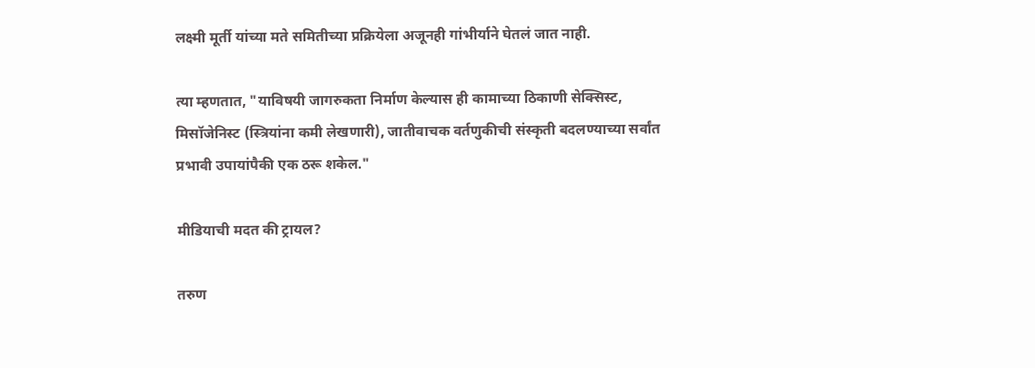लक्ष्मी मूर्ती यांच्या मते समितीच्या प्रक्रियेला अजूनही गांभीर्याने घेतलं जात नाही.

त्या म्हणतात, "याविषयी जागरुकता निर्माण केल्यास ही कामाच्या ठिकाणी सेक्सिस्ट, मिसॉजेनिस्ट (स्त्रियांना कमी लेखणारी), जातीवाचक वर्तणुकीची संस्कृती बदलण्याच्या सर्वांत प्रभावी उपायांपैकी एक ठरू शकेल."

मीडियाची मदत की ट्रायल?

तरुण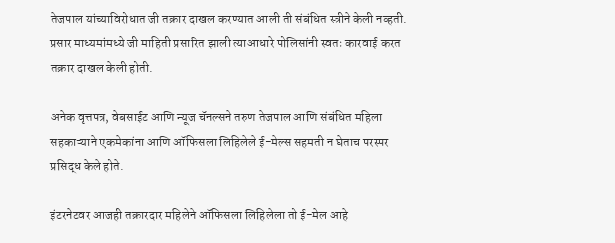तेजपाल यांच्याविरोधात जी तक्रार दाखल करण्यात आली ती संबंधित स्त्रीने केली नव्हती. प्रसार माध्यमांमध्ये जी माहिती प्रसारित झाली त्याआधारे पोलिसांनी स्वतः कारवाई करत तक्रार दाखल केली होती.

अनेक वृत्तपत्र, वेबसाईट आणि न्यूज चॅनल्सने तरुण तेजपाल आणि संबंधित महिला सहकाऱ्याने एकमेकांना आणि ऑफिसला लिहिलेले ई-मेल्स सहमती न घेताच परस्पर प्रसिद्ध केले होते.

इंटरनेटवर आजही तक्रारदार महिलेने ऑफिसला लिहिलेला तो ई-मेल आहे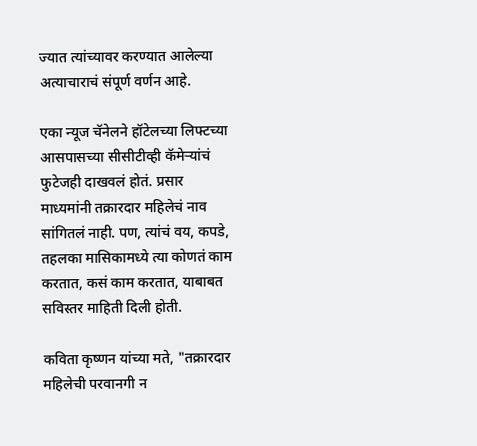ज्यात त्यांच्यावर करण्यात आलेल्या अत्याचाराचं संपूर्ण वर्णन आहे.

एका न्यूज चॅनेलने हॉटेलच्या लिफ्टच्या आसपासच्या सीसीटीव्ही कॅमेऱ्यांचं फुटेजही दाखवलं होतं. प्रसार माध्यमांनी तक्रारदार महिलेचं नाव सांगितलं नाही. पण, त्यांचं वय, कपडे, तहलका मासिकामध्ये त्या कोणतं काम करतात, कसं काम करतात, याबाबत सविस्तर माहिती दिली होती.

कविता कृष्णन यांच्या मते, "तक्रारदार महिलेची परवानगी न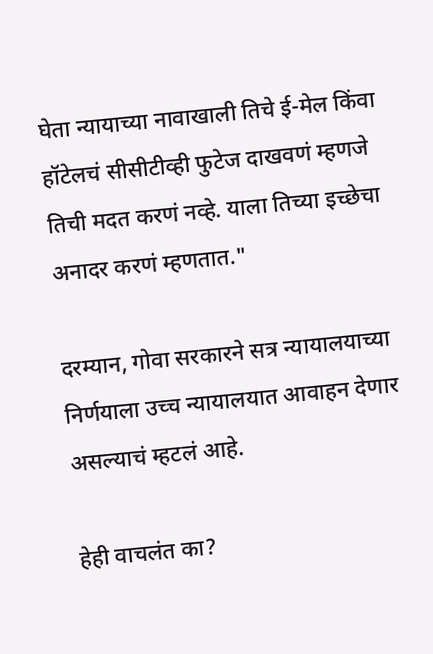घेता न्यायाच्या नावाखाली तिचे ई-मेल किंवा हॉटेलचं सीसीटीव्ही फुटेज दाखवणं म्हणजे तिची मदत करणं नव्हे. याला तिच्या इच्छेचा अनादर करणं म्हणतात."

दरम्यान, गोवा सरकारने सत्र न्यायालयाच्या निर्णयाला उच्च न्यायालयात आवाहन देणार असल्याचं म्हटलं आहे.

हेही वाचलंत का?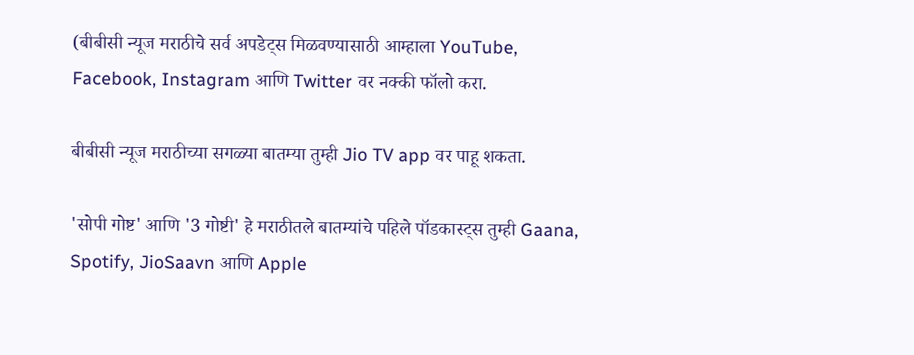(बीबीसी न्यूज मराठीचे सर्व अपडेट्स मिळवण्यासाठी आम्हाला YouTube, Facebook, Instagram आणि Twitter वर नक्की फॉलो करा.

बीबीसी न्यूज मराठीच्या सगळ्या बातम्या तुम्ही Jio TV app वर पाहू शकता.

'सोपी गोष्ट' आणि '3 गोष्टी' हे मराठीतले बातम्यांचे पहिले पॉडकास्ट्स तुम्ही Gaana, Spotify, JioSaavn आणि Apple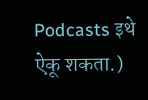Podcasts इथे ऐकू शकता.)